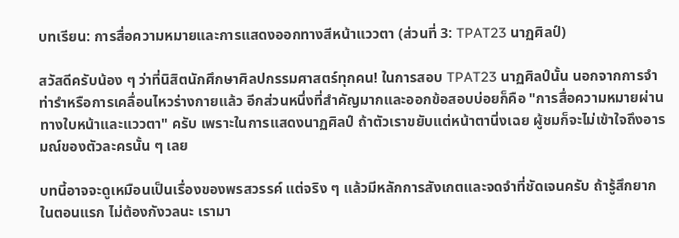บทเรียน: การสื่อความหมายและการแสดงออกทางสีหน้าแววตา (ส่วนที่ 3: TPAT23 นาฏศิลป์)

สวัสดีครับน้อง ๆ ว่าที่นิสิตนักศึกษาศิลปกรรมศาสตร์ทุกคน! ในการสอบ TPAT23 นาฏศิลป์นั้น นอกจากการจำท่ารำหรือการเคลื่อนไหวร่างกายแล้ว อีกส่วนหนึ่งที่สำคัญมากและออกข้อสอบบ่อยก็คือ "การสื่อความหมายผ่านทางใบหน้าและแววตา" ครับ เพราะในการแสดงนาฏศิลป์ ถ้าตัวเราขยับแต่หน้าตานิ่งเฉย ผู้ชมก็จะไม่เข้าใจถึงอารมณ์ของตัวละครนั้น ๆ เลย

บทนี้อาจจะดูเหมือนเป็นเรื่องของพรสวรรค์ แต่จริง ๆ แล้วมีหลักการสังเกตและจดจำที่ชัดเจนครับ ถ้ารู้สึกยากในตอนแรก ไม่ต้องกังวลนะ เรามา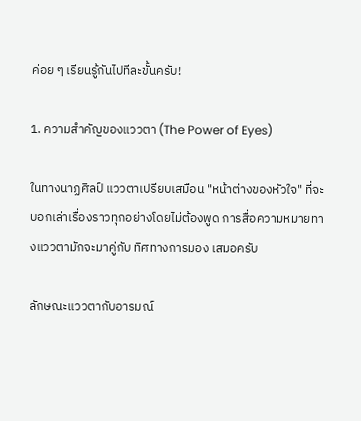ค่อย ๆ เรียนรู้กันไปทีละขั้นครับ!

1. ความสำคัญของแววตา (The Power of Eyes)

ในทางนาฏศิลป์ แววตาเปรียบเสมือน "หน้าต่างของหัวใจ" ที่จะบอกเล่าเรื่องราวทุกอย่างโดยไม่ต้องพูด การสื่อความหมายทางแววตามักจะมาคู่กับ ทิศทางการมอง เสมอครับ

ลักษณะแววตากับอารมณ์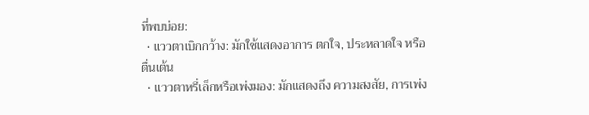ที่พบบ่อย:
  • แววตาเบิกกว้าง: มักใช้แสดงอาการ ตกใจ, ประหลาดใจ หรือ ตื่นเต้น
  • แววตาหรี่เล็กหรือเพ่งมอง: มักแสดงถึง ความสงสัย, การเพ่ง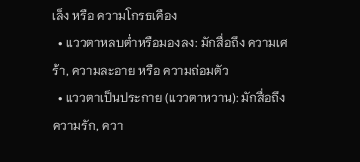เล็ง หรือ ความโกรธเคือง
  • แววตาหลบต่ำหรือมองลง: มักสื่อถึง ความเศร้า, ความละอาย หรือ ความถ่อมตัว
  • แววตาเป็นประกาย (แววตาหวาน): มักสื่อถึง ความรัก, ควา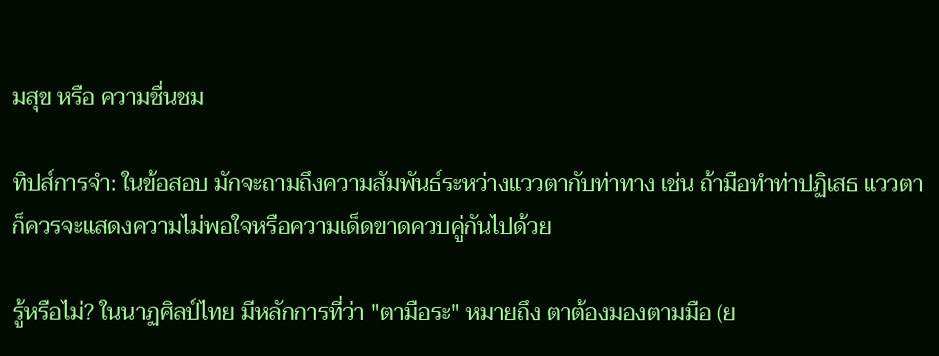มสุข หรือ ความชื่นชม

ทิปส์การจำ: ในข้อสอบ มักจะถามถึงความสัมพันธ์ระหว่างแววตากับท่าทาง เช่น ถ้ามือทำท่าปฏิเสธ แววตาก็ควรจะแสดงความไม่พอใจหรือความเด็ดขาดควบคู่กันไปด้วย

รู้หรือไม่? ในนาฏศิลป์ไทย มีหลักการที่ว่า "ตามือระ" หมายถึง ตาต้องมองตามมือ (ย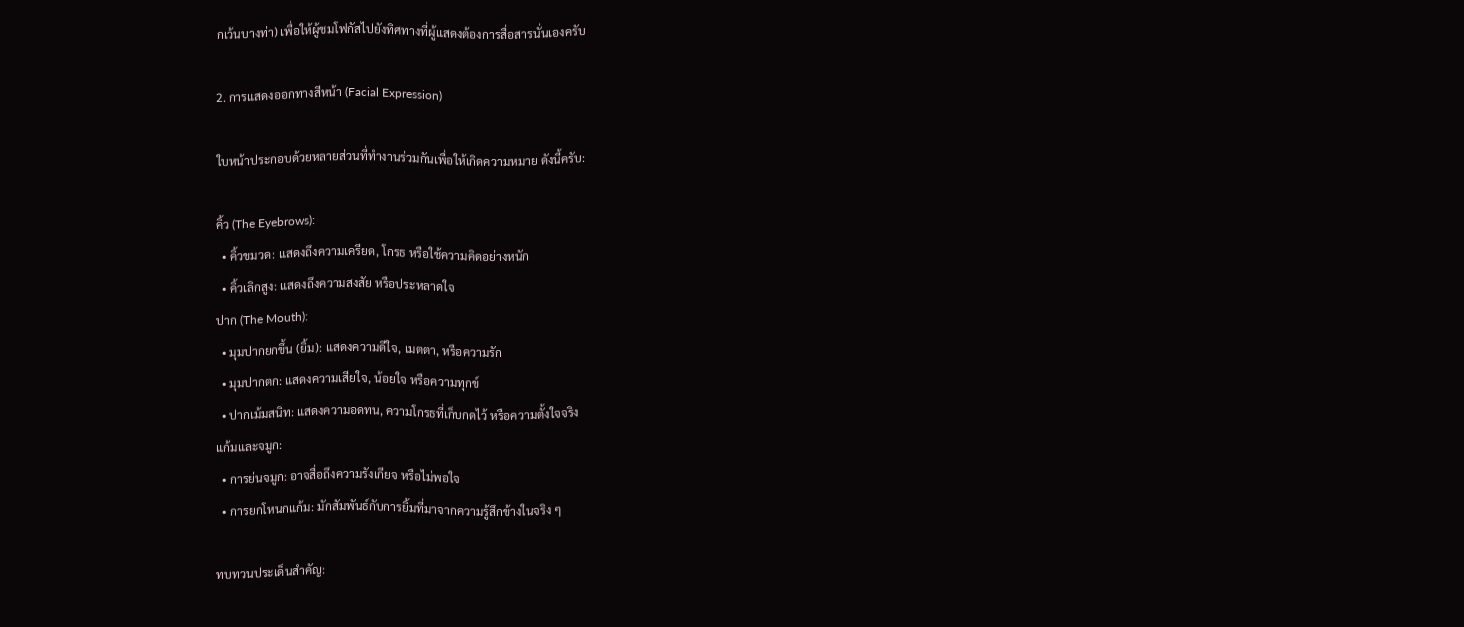กเว้นบางท่า) เพื่อให้ผู้ชมโฟกัสไปยังทิศทางที่ผู้แสดงต้องการสื่อสารนั่นเองครับ

2. การแสดงออกทางสีหน้า (Facial Expression)

ใบหน้าประกอบด้วยหลายส่วนที่ทำงานร่วมกันเพื่อให้เกิดความหมาย ดังนี้ครับ:

คิ้ว (The Eyebrows):
  • คิ้วขมวด: แสดงถึงความเครียด, โกรธ หรือใช้ความคิดอย่างหนัก
  • คิ้วเลิกสูง: แสดงถึงความสงสัย หรือประหลาดใจ
ปาก (The Mouth):
  • มุมปากยกขึ้น (ยิ้ม): แสดงความดีใจ, เมตตา, หรือความรัก
  • มุมปากตก: แสดงความเสียใจ, น้อยใจ หรือความทุกข์
  • ปากเม้มสนิท: แสดงความอดทน, ความโกรธที่เก็บกดไว้ หรือความตั้งใจจริง
แก้มและจมูก:
  • การย่นจมูก: อาจสื่อถึงความรังเกียจ หรือไม่พอใจ
  • การยกโหนกแก้ม: มักสัมพันธ์กับการยิ้มที่มาจากความรู้สึกข้างในจริง ๆ

ทบทวนประเด็นสำคัญ: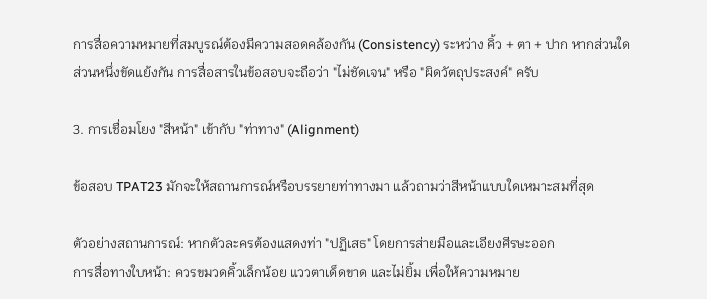การสื่อความหมายที่สมบูรณ์ต้องมีความสอดคล้องกัน (Consistency) ระหว่าง คิ้ว + ตา + ปาก หากส่วนใดส่วนหนึ่งขัดแย้งกัน การสื่อสารในข้อสอบจะถือว่า "ไม่ชัดเจน" หรือ "ผิดวัตถุประสงค์" ครับ

3. การเชื่อมโยง "สีหน้า" เข้ากับ "ท่าทาง" (Alignment)

ข้อสอบ TPAT23 มักจะให้สถานการณ์หรือบรรยายท่าทางมา แล้วถามว่าสีหน้าแบบใดเหมาะสมที่สุด

ตัวอย่างสถานการณ์: หากตัวละครต้องแสดงท่า "ปฏิเสธ" โดยการส่ายมือและเอียงศีรษะออก
การสื่อทางใบหน้า: ควรขมวดคิ้วเล็กน้อย แววตาเด็ดขาด และไม่ยิ้ม เพื่อให้ความหมาย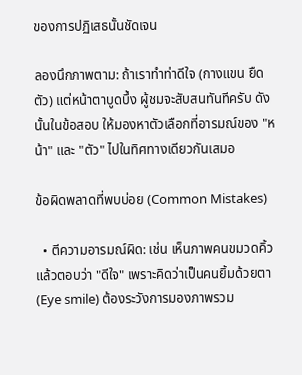ของการปฏิเสธนั้นชัดเจน

ลองนึกภาพตาม: ถ้าเราทำท่าดีใจ (กางแขน ยืดตัว) แต่หน้าตาบูดบึ้ง ผู้ชมจะสับสนทันทีครับ ดังนั้นในข้อสอบ ให้มองหาตัวเลือกที่อารมณ์ของ "หน้า" และ "ตัว" ไปในทิศทางเดียวกันเสมอ

ข้อผิดพลาดที่พบบ่อย (Common Mistakes)

  • ตีความอารมณ์ผิด: เช่น เห็นภาพคนขมวดคิ้วแล้วตอบว่า "ดีใจ" เพราะคิดว่าเป็นคนยิ้มด้วยตา (Eye smile) ต้องระวังการมองภาพรวม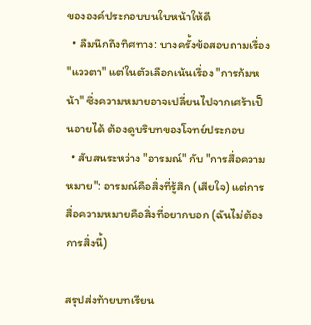ขององค์ประกอบบนใบหน้าให้ดี
  • ลืมนึกถึงทิศทาง: บางครั้งข้อสอบถามเรื่อง "แววตา" แต่ในตัวเลือกเน้นเรื่อง "การก้มหน้า" ซึ่งความหมายอาจเปลี่ยนไปจากเศร้าเป็นอายได้ ต้องดูบริบทของโจทย์ประกอบ
  • สับสนระหว่าง "อารมณ์" กับ "การสื่อความหมาย": อารมณ์คือสิ่งที่รู้สึก (เสียใจ) แต่การสื่อความหมายคือสิ่งที่อยากบอก (ฉันไม่ต้องการสิ่งนี้)

สรุปส่งท้ายบทเรียน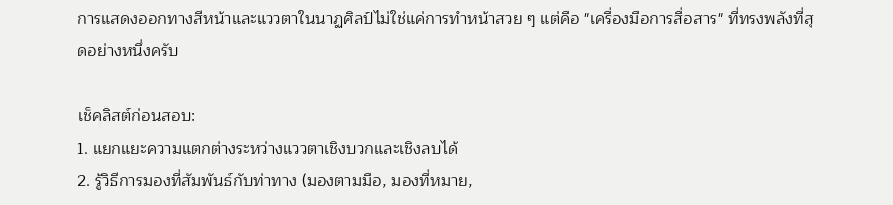การแสดงออกทางสีหน้าและแววตาในนาฏศิลป์ไม่ใช่แค่การทำหน้าสวย ๆ แต่คือ "เครื่องมือการสื่อสาร" ที่ทรงพลังที่สุดอย่างหนึ่งครับ

เช็คลิสต์ก่อนสอบ:
1. แยกแยะความแตกต่างระหว่างแววตาเชิงบวกและเชิงลบได้
2. รู้วิธีการมองที่สัมพันธ์กับท่าทาง (มองตามมือ, มองที่หมาย,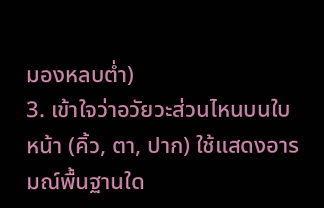มองหลบต่ำ)
3. เข้าใจว่าอวัยวะส่วนไหนบนใบหน้า (คิ้ว, ตา, ปาก) ใช้แสดงอารมณ์พื้นฐานใด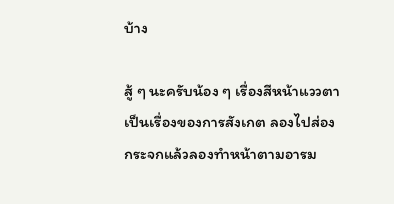บ้าง

สู้ ๆ นะครับน้อง ๆ เรื่องสีหน้าแววตาเป็นเรื่องของการสังเกต ลองไปส่องกระจกแล้วลองทำหน้าตามอารม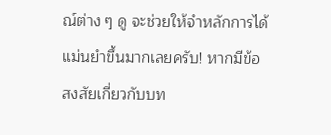ณ์ต่าง ๆ ดู จะช่วยให้จำหลักการได้แม่นยำขึ้นมากเลยครับ! หากมีข้อสงสัยเกี่ยวกับบท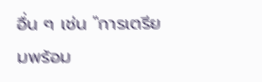อื่น ๆ เช่น "การเตรียมพร้อม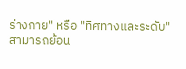ร่างกาย" หรือ "ทิศทางและระดับ" สามารถย้อน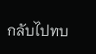กลับไปทบ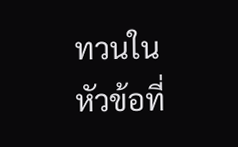ทวนในหัวข้อที่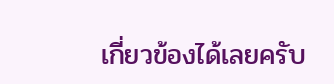เกี่ยวข้องได้เลยครับ